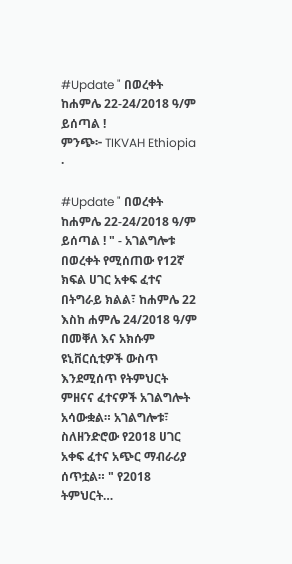#Update " በወረቀት ከሐምሌ 22-24/2018 ዓ/ም ይሰጣል !
ምንጭ፦ TIKVAH Ethiopia
·

#Update " በወረቀት ከሐምሌ 22-24/2018 ዓ/ም ይሰጣል ! " - አገልግሎቱ በወረቀት የሚሰጠው የ12ኛ ክፍል ሀገር አቀፍ ፈተና በትግራይ ክልል፣ ከሐምሌ 22 እስከ ሐምሌ 24/2018 ዓ/ም በመቐለ እና አክሱም ዩኒቨርሲቲዎች ውስጥ እንደሚሰጥ የትምህርት ምዘናና ፈተናዎች አገልግሎት አሳውቋል። አገልግሎቱ፣ ስለዘንድሮው የ2018 ሀገር አቀፍ ፈተና አጭር ማብራሪያ ሰጥቷል። " የ2018 ትምህርት…